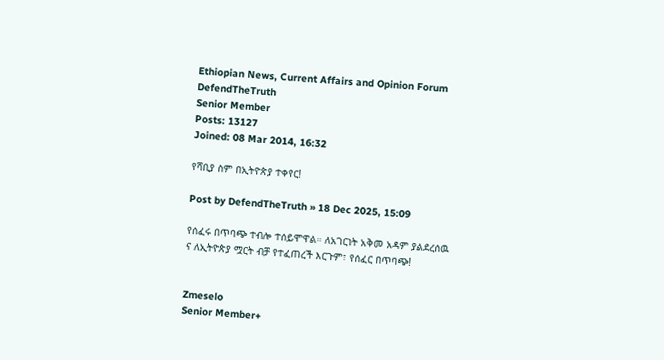Ethiopian News, Current Affairs and Opinion Forum
DefendTheTruth
Senior Member
Posts: 13127
Joined: 08 Mar 2014, 16:32

የሻቢያ ስም በኢትዮጵያ ተቀየር!

Post by DefendTheTruth » 18 Dec 2025, 15:09

የሰፈሩ በጥባጭ ተብሎ ተሰይሞዋል። ለአገርነት አቅመ አዳም ያልደረሰዉ ና ለኢትዮጵያ ሟርት ብቻ የተፈጠረች እርጉም፣ የሰፈር በጥባጭ!


Zmeselo
Senior Member+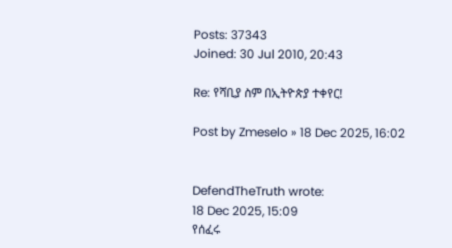Posts: 37343
Joined: 30 Jul 2010, 20:43

Re: የሻቢያ ስም በኢትዮጵያ ተቀየር!

Post by Zmeselo » 18 Dec 2025, 16:02


DefendTheTruth wrote:
18 Dec 2025, 15:09
የሰፈሩ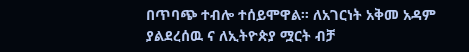በጥባጭ ተብሎ ተሰይሞዋል። ለአገርነት አቅመ አዳም ያልደረሰዉ ና ለኢትዮጵያ ሟርት ብቻ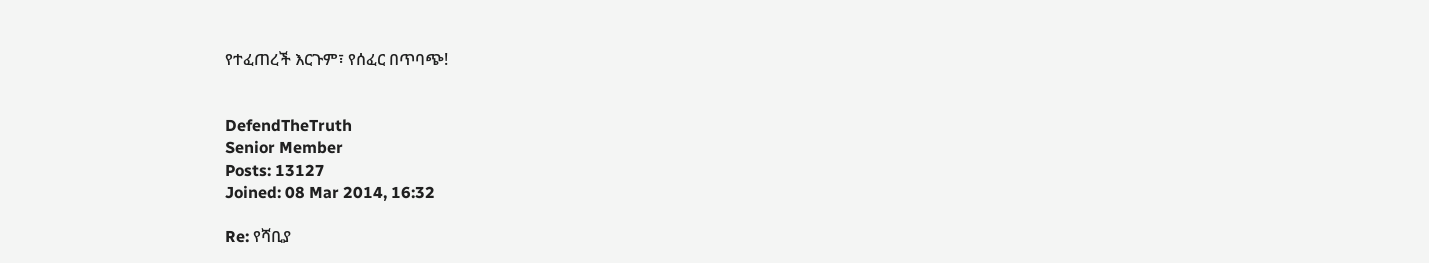የተፈጠረች እርጉም፣ የሰፈር በጥባጭ!


DefendTheTruth
Senior Member
Posts: 13127
Joined: 08 Mar 2014, 16:32

Re: የሻቢያ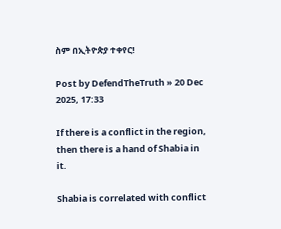ስም በኢትዮጵያ ተቀየር!

Post by DefendTheTruth » 20 Dec 2025, 17:33

If there is a conflict in the region, then there is a hand of Shabia in it.

Shabia is correlated with conflict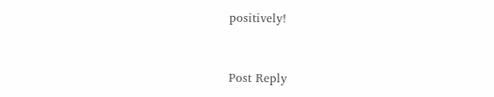positively!


Post Reply